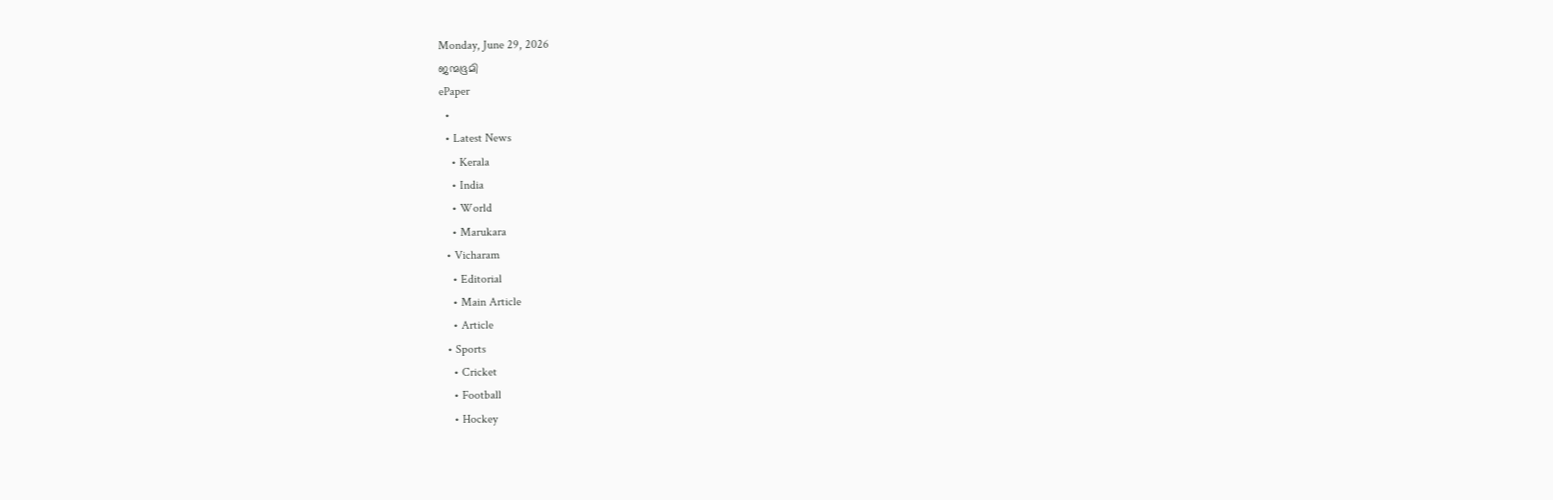Monday, June 29, 2026
ജന്മഭൂമി
ePaper
  •
  • Latest News
    • Kerala
    • India
    • World
    • Marukara
  • Vicharam
    • Editorial
    • Main Article
    • Article
  • Sports
    • Cricket
    • Football
    • Hockey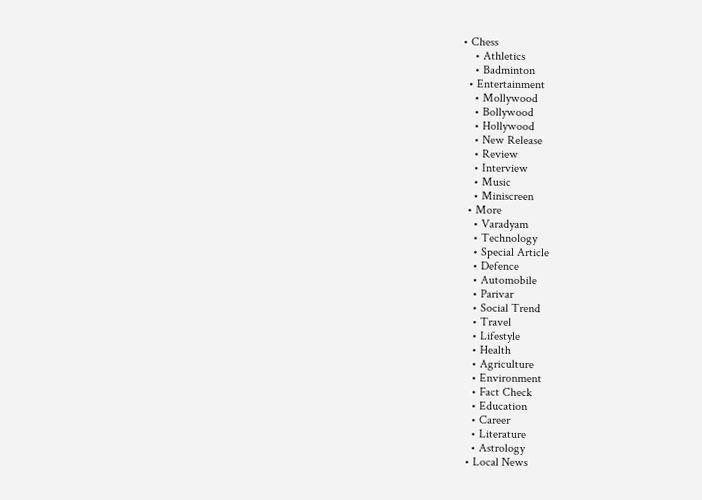• Chess
    • Athletics
    • Badminton
  • Entertainment
    • Mollywood
    • Bollywood
    • Hollywood
    • New Release
    • Review
    • Interview
    • Music
    • Miniscreen
  • More
    • Varadyam
    • Technology
    • Special Article
    • Defence
    • Automobile
    • Parivar
    • Social Trend
    • Travel
    • Lifestyle
    • Health
    • Agriculture
    • Environment
    • Fact Check
    • Education
    • Career
    • Literature
    • Astrology
  • Local News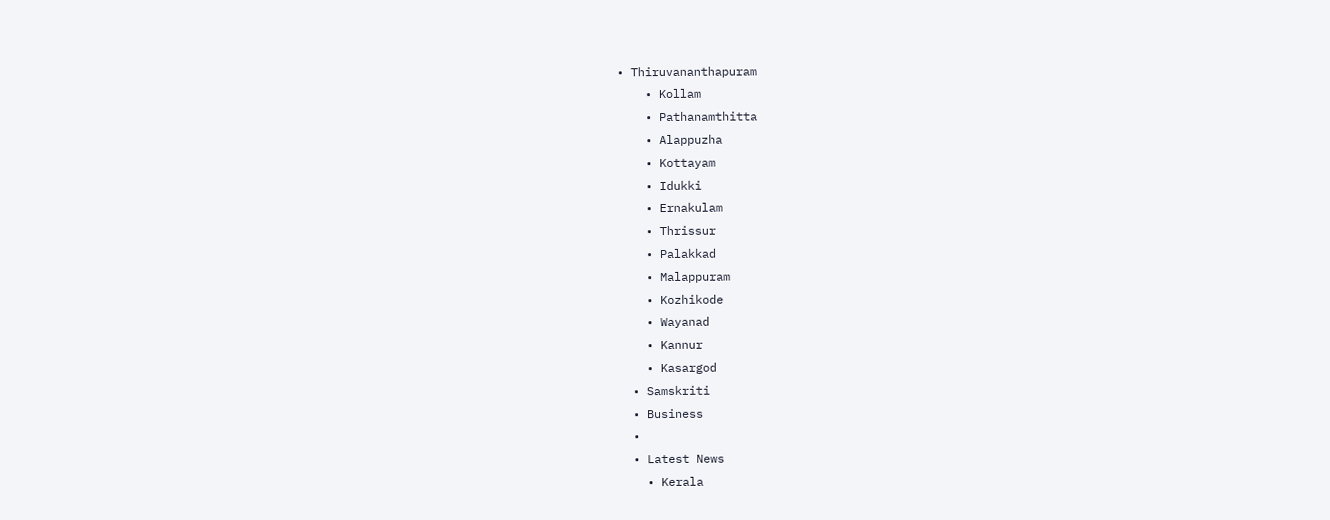• Thiruvananthapuram
    • Kollam
    • Pathanamthitta
    • Alappuzha
    • Kottayam
    • Idukki
    • Ernakulam
    • Thrissur
    • Palakkad
    • Malappuram
    • Kozhikode
    • Wayanad
    • Kannur
    • Kasargod
  • Samskriti
  • Business
  •
  • Latest News
    • Kerala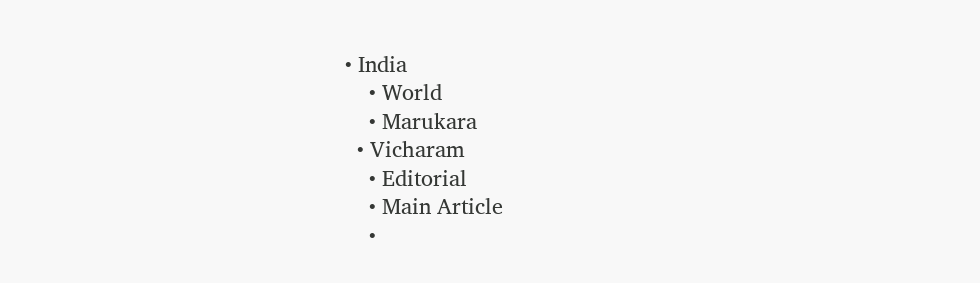• India
    • World
    • Marukara
  • Vicharam
    • Editorial
    • Main Article
    •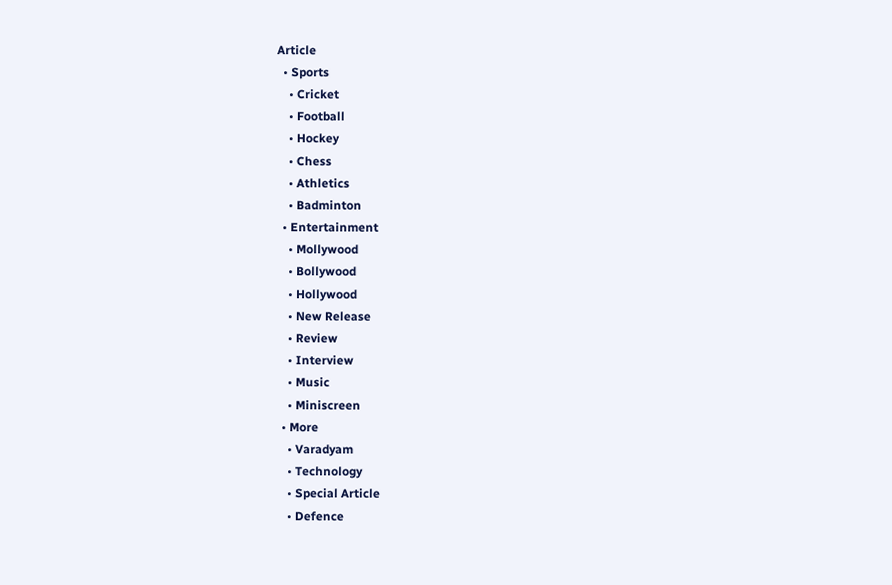Article
  • Sports
    • Cricket
    • Football
    • Hockey
    • Chess
    • Athletics
    • Badminton
  • Entertainment
    • Mollywood
    • Bollywood
    • Hollywood
    • New Release
    • Review
    • Interview
    • Music
    • Miniscreen
  • More
    • Varadyam
    • Technology
    • Special Article
    • Defence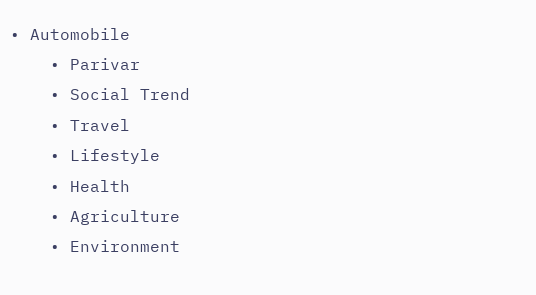• Automobile
    • Parivar
    • Social Trend
    • Travel
    • Lifestyle
    • Health
    • Agriculture
    • Environment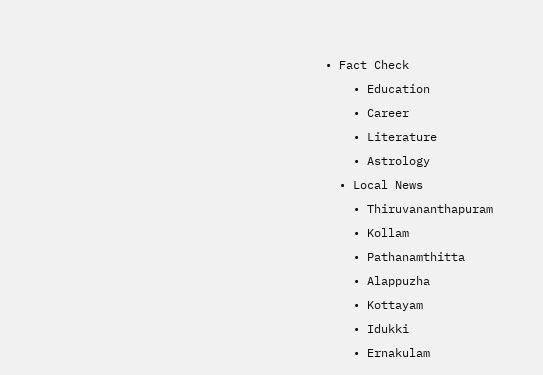• Fact Check
    • Education
    • Career
    • Literature
    • Astrology
  • Local News
    • Thiruvananthapuram
    • Kollam
    • Pathanamthitta
    • Alappuzha
    • Kottayam
    • Idukki
    • Ernakulam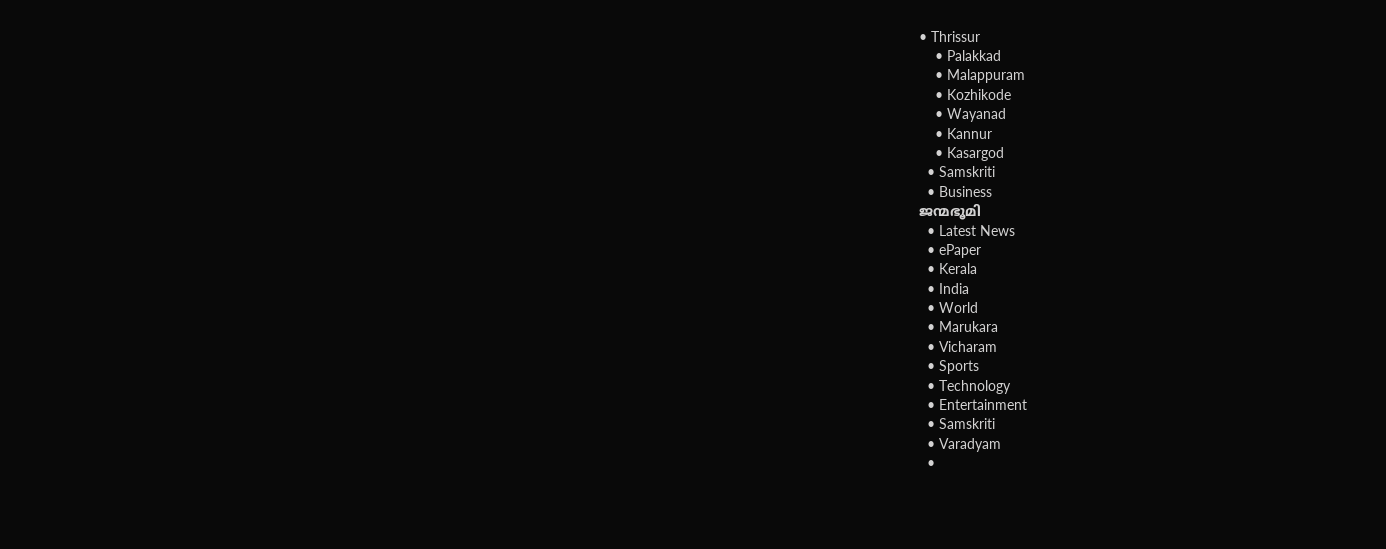• Thrissur
    • Palakkad
    • Malappuram
    • Kozhikode
    • Wayanad
    • Kannur
    • Kasargod
  • Samskriti
  • Business
ജന്മഭൂമി
  • Latest News
  • ePaper
  • Kerala
  • India
  • World
  • Marukara
  • Vicharam
  • Sports
  • Technology
  • Entertainment
  • Samskriti
  • Varadyam
  •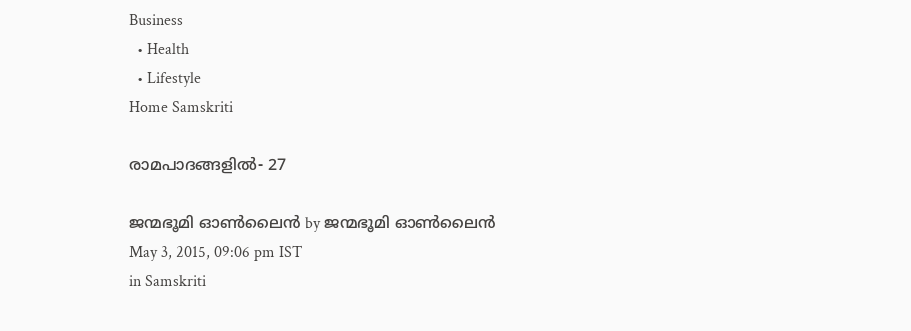Business
  • Health
  • Lifestyle
Home Samskriti

രാമപാദങ്ങളില്‍- 27

ജന്മഭൂമി ഓണ്‍ലൈന്‍ by ജന്മഭൂമി ഓണ്‍ലൈന്‍
May 3, 2015, 09:06 pm IST
in Samskriti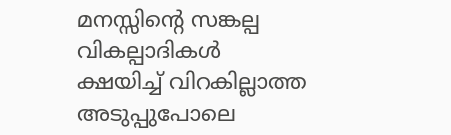മനസ്സിന്റെ സങ്കല്പ വികല്പാദികള്‍ ക്ഷയിച്ച് വിറകില്ലാത്ത അടുപ്പുപോലെ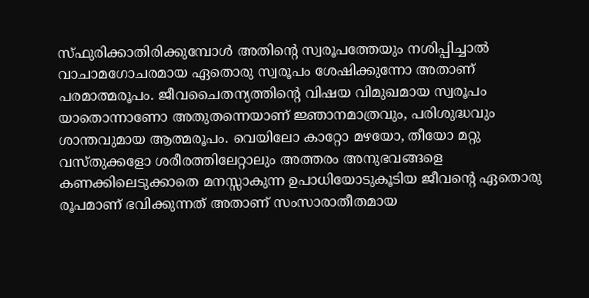സ്ഫുരിക്കാതിരിക്കുമ്പോള്‍ അതിന്റെ സ്വരൂപത്തേയും നശിപ്പിച്ചാല്‍ വാചാമഗോചരമായ ഏതൊരു സ്വരൂപം ശേഷിക്കുന്നോ അതാണ് പരമാത്മരൂപം. ജീവചൈതന്യത്തിന്റെ വിഷയ വിമുഖമായ സ്വരൂപം യാതൊന്നാണോ അതുതന്നെയാണ് ജ്ഞാനമാത്രവും, പരിശുദ്ധവും ശാന്തവുമായ ആത്മരൂപം. വെയിലോ കാറ്റോ മഴയോ, തീയോ മറ്റു വസ്തുക്കളോ ശരീരത്തിലേറ്റാലും അത്തരം അനുഭവങ്ങളെ കണക്കിലെടുക്കാതെ മനസ്സാകുന്ന ഉപാധിയോടുകൂടിയ ജീവന്റെ ഏതൊരു രൂപമാണ് ഭവിക്കുന്നത് അതാണ് സംസാരാതീതമായ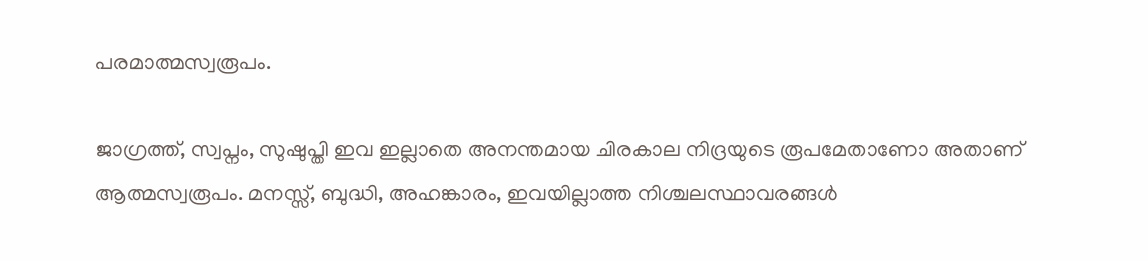പരമാത്മസ്വരൂപം.

ജാഗ്രത്ത്, സ്വപ്നം, സുഷുപ്തി ഇവ ഇല്ലാതെ അനന്തമായ ചിരകാല നിദ്രയുടെ രൂപമേതാണോ അതാണ് ആത്മസ്വരൂപം. മനസ്സ്, ബുദ്ധി, അഹങ്കാരം, ഇവയില്ലാത്ത നിശ്ചലസ്ഥാവരങ്ങള്‍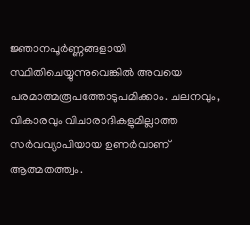ജ്ഞാനപൂര്‍ണ്ണങ്ങളായി സ്ഥിതിചെയ്യുന്നുവെങ്കില്‍ അവയെ പരമാത്മരൂപത്തോടുപമിക്കാം. ചലനവും, വികാരവും വിചാരാദികളുമില്ലാത്ത സര്‍വവ്യാപിയായ ഉണര്‍വാണ് ആത്മതത്ത്വം.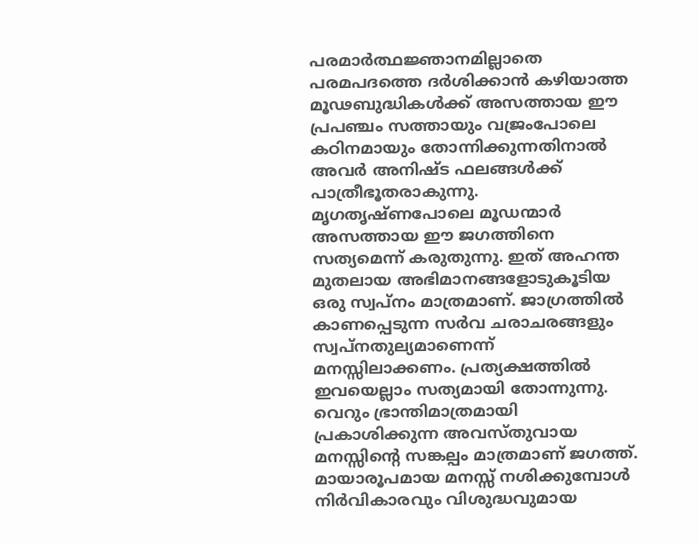പരമാര്‍ത്ഥജ്ഞാനമില്ലാതെ പരമപദത്തെ ദര്‍ശിക്കാന്‍ കഴിയാത്ത മൂഢബുദ്ധികള്‍ക്ക് അസത്തായ ഈ പ്രപഞ്ചം സത്തായും വജ്രംപോലെ കഠിനമായും തോന്നിക്കുന്നതിനാല്‍ അവര്‍ അനിഷ്ട ഫലങ്ങള്‍ക്ക് പാത്രീഭൂതരാകുന്നു. മൃഗതൃഷ്ണപോലെ മൂഡന്മാര്‍ അസത്തായ ഈ ജഗത്തിനെ സത്യമെന്ന് കരുതുന്നു. ഇത് അഹന്ത മുതലായ അഭിമാനങ്ങളോടുകൂടിയ ഒരു സ്വപ്നം മാത്രമാണ്. ജാഗ്രത്തില്‍ കാണപ്പെടുന്ന സര്‍വ ചരാചരങ്ങളും സ്വപ്നതുല്യമാണെന്ന് മനസ്സിലാക്കണം. പ്രത്യക്ഷത്തില്‍ ഇവയെല്ലാം സത്യമായി തോന്നുന്നു. വെറും ഭ്രാന്തിമാത്രമായി പ്രകാശിക്കുന്ന അവസ്തുവായ മനസ്സിന്റെ സങ്കല്പം മാത്രമാണ് ജഗത്ത്. മായാരൂപമായ മനസ്സ് നശിക്കുമ്പോള്‍ നിര്‍വികാരവും വിശുദ്ധവുമായ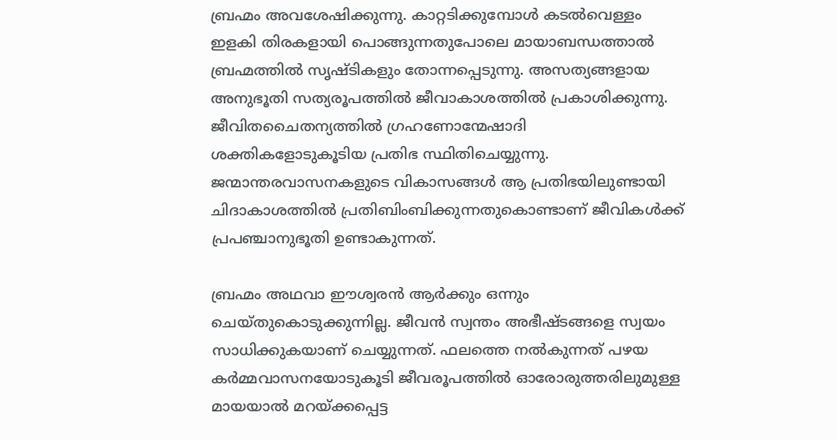ബ്രഹ്മം അവശേഷിക്കുന്നു. കാറ്റടിക്കുമ്പോള്‍ കടല്‍വെള്ളം ഇളകി തിരകളായി പൊങ്ങുന്നതുപോലെ മായാബന്ധത്താല്‍ ബ്രഹ്മത്തില്‍ സൃഷ്ടികളും തോന്നപ്പെടുന്നു. അസത്യങ്ങളായ അനുഭൂതി സത്യരൂപത്തില്‍ ജീവാകാശത്തില്‍ പ്രകാശിക്കുന്നു. ജീവിതചൈതന്യത്തില്‍ ഗ്രഹണോന്മേഷാദി ശക്തികളോടുകൂടിയ പ്രതിഭ സ്ഥിതിചെയ്യുന്നു. ജന്മാന്തരവാസനകളുടെ വികാസങ്ങള്‍ ആ പ്രതിഭയിലുണ്ടായി ചിദാകാശത്തില്‍ പ്രതിബിംബിക്കുന്നതുകൊണ്ടാണ് ജീവികള്‍ക്ക് പ്രപഞ്ചാനുഭൂതി ഉണ്ടാകുന്നത്.

ബ്രഹ്മം അഥവാ ഈശ്വരന്‍ ആര്‍ക്കും ഒന്നും ചെയ്തുകൊടുക്കുന്നില്ല. ജീവന്‍ സ്വന്തം അഭീഷ്ടങ്ങളെ സ്വയം സാധിക്കുകയാണ് ചെയ്യുന്നത്. ഫലത്തെ നല്‍കുന്നത് പഴയ കര്‍മ്മവാസനയോടുകൂടി ജീവരൂപത്തില്‍ ഓരോരുത്തരിലുമുള്ള മായയാല്‍ മറയ്‌ക്കപ്പെട്ട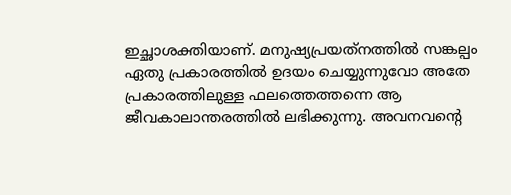ഇച്ഛാശക്തിയാണ്. മനുഷ്യപ്രയത്‌നത്തില്‍ സങ്കല്പം ഏതു പ്രകാരത്തില്‍ ഉദയം ചെയ്യുന്നുവോ അതേ പ്രകാരത്തിലുള്ള ഫലത്തെത്തന്നെ ആ ജീവകാലാന്തരത്തില്‍ ലഭിക്കുന്നു. അവനവന്റെ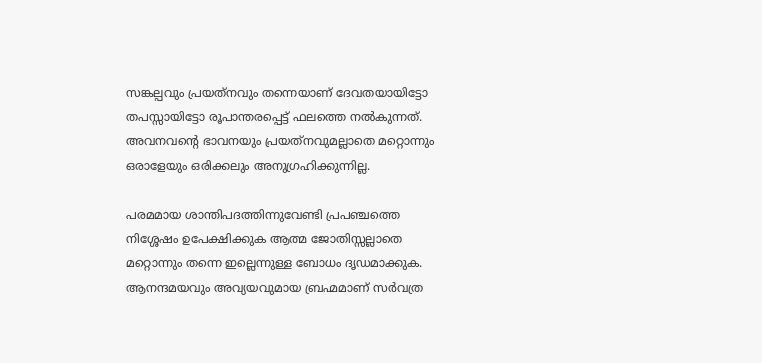സങ്കല്പവും പ്രയത്‌നവും തന്നെയാണ് ദേവതയായിട്ടോ തപസ്സായിട്ടോ രൂപാന്തരപ്പെട്ട് ഫലത്തെ നല്‍കുന്നത്. അവനവന്റെ ഭാവനയും പ്രയത്‌നവുമല്ലാതെ മറ്റൊന്നും ഒരാളേയും ഒരിക്കലും അനുഗ്രഹിക്കുന്നില്ല.

പരമമായ ശാന്തിപദത്തിന്നുവേണ്ടി പ്രപഞ്ചത്തെ നിശ്ശേഷം ഉപേക്ഷിക്കുക ആത്മ ജോതിസ്സല്ലാതെ മറ്റൊന്നും തന്നെ ഇല്ലെന്നുള്ള ബോധം ദൃഡമാക്കുക. ആനന്ദമയവും അവ്യയവുമായ ബ്രഹ്മമാണ് സര്‍വത്ര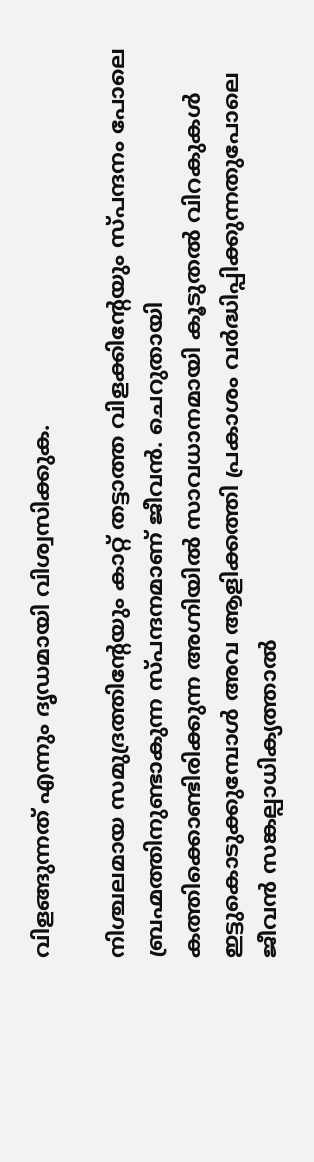വിളങ്ങുന്നത് എന്നും ദൃഡമായി വിശ്വസിക്കുക.

നിശ്ചലമായ സമുദ്രത്തിന്റേയും കാറ്റ് തട്ടാത്ത വിളക്കിന്റേയും സ്പന്ദനം പോലെ ബ്രഹ്മത്തിനുണ്ടാകുന്ന സ്പന്ദനമാണ് ജീവന്‍. ചെറുതായി കത്തിക്കൊണ്ടിരിക്കുന്ന അഗ്നിയില്‍ സാവധാനമായി കൂടുതല്‍ വിറകുകള്‍ ഇട്ടുകൊടുക്കുമ്പോള്‍ അവ ആളിക്കത്തി പ്രകാശം വര്‍ദ്ധിപ്പിക്കുന്നതുപോലെ ജീവന്‍ സങ്കല്പാധിക്യത്താല്‍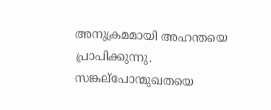അനുക്രമമായി അഹന്തയെ പ്രാപിക്കുന്നു. സങ്കല്‌പോന്മുഖതയെ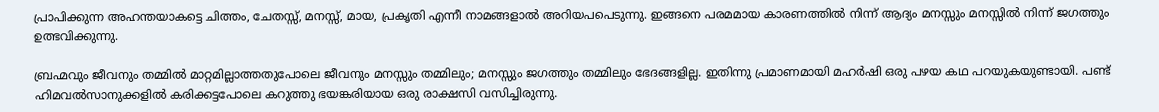പ്രാപിക്കുന്ന അഹന്തയാകട്ടെ ചിത്തം, ചേതസ്സ്, മനസ്സ്, മായ, പ്രകൃതി എന്നീ നാമങ്ങളാല്‍ അറിയപപെടുന്നു. ഇങ്ങനെ പരമമായ കാരണത്തില്‍ നിന്ന് ആദ്യം മനസ്സും മനസ്സില്‍ നിന്ന് ജഗത്തും ഉത്ഭവിക്കുന്നു.

ബ്രഹ്മവും ജീവനും തമ്മില്‍ മാറ്റമില്ലാത്തതുപോലെ ജീവനും മനസ്സും തമ്മിലും; മനസ്സും ജഗത്തും തമ്മിലും ഭേദങ്ങളില്ല. ഇതിന്നു പ്രമാണമായി മഹര്‍ഷി ഒരു പഴയ കഥ പറയുകയുണ്ടായി. പണ്ട് ഹിമവല്‍സാനുക്കളില്‍ കരിക്കട്ടപോലെ കറുത്തു ഭയങ്കരിയായ ഒരു രാക്ഷസി വസിച്ചിരുന്നു.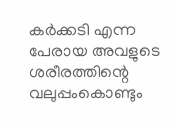കര്‍ക്കടി എന്ന പേരായ അവളുടെ ശരീരത്തിന്റെ വലുപ്പംകൊണ്ടും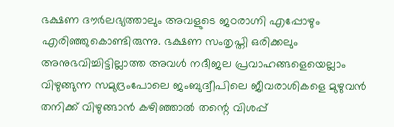ഭക്ഷണ ദൗര്‍ലഭ്യത്താലും അവളുടെ ജഠരാഗ്നി എപ്പോഴും എരിഞ്ഞുകൊണ്ടിരുന്നു. ഭക്ഷണ സംതൃപ്തി ഒരിക്കലും അനുഭവിച്ചിട്ടില്ലാത്ത അവള്‍ നദീജല പ്രവാഹങ്ങളെയെല്ലാം വിഴുങ്ങുന്ന സമുദ്രംപോലെ ജംബുദ്വീപിലെ ജീവരാശികളെ മുഴുവന്‍ തനിക്ക് വിഴുങ്ങാന്‍ കഴിഞ്ഞാല്‍ തന്റെ വിശപ്പ്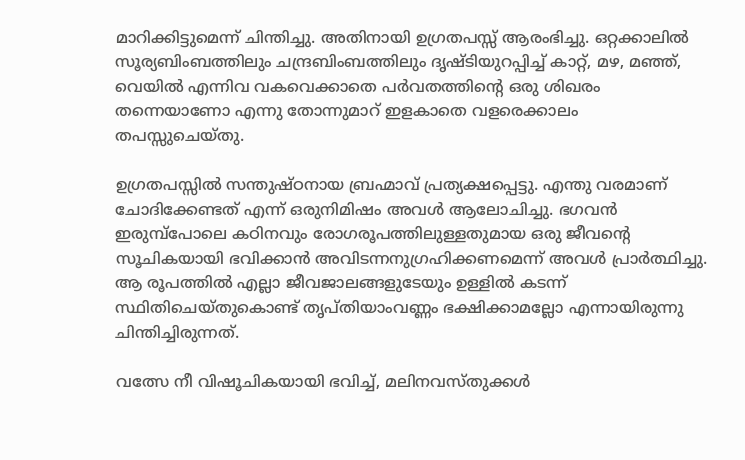മാറിക്കിട്ടുമെന്ന് ചിന്തിച്ചു. അതിനായി ഉഗ്രതപസ്സ് ആരംഭിച്ചു. ഒറ്റക്കാലില്‍ സൂര്യബിംബത്തിലും ചന്ദ്രബിംബത്തിലും ദൃഷ്ടിയുറപ്പിച്ച് കാറ്റ്, മഴ, മഞ്ഞ്, വെയില്‍ എന്നിവ വകവെക്കാതെ പര്‍വതത്തിന്റെ ഒരു ശിഖരം തന്നെയാണോ എന്നു തോന്നുമാറ് ഇളകാതെ വളരെക്കാലം തപസ്സുചെയ്തു.

ഉഗ്രതപസ്സില്‍ സന്തുഷ്ഠനായ ബ്രഹ്മാവ് പ്രത്യക്ഷപ്പെട്ടു. എന്തു വരമാണ് ചോദിക്കേണ്ടത് എന്ന് ഒരുനിമിഷം അവള്‍ ആലോചിച്ചു. ഭഗവന്‍ ഇരുമ്പ്‌പോലെ കഠിനവും രോഗരൂപത്തിലുള്ളതുമായ ഒരു ജീവന്റെ സൂചികയായി ഭവിക്കാന്‍ അവിടന്നനുഗ്രഹിക്കണമെന്ന് അവള്‍ പ്രാര്‍ത്ഥിച്ചു. ആ രൂപത്തില്‍ എല്ലാ ജീവജാലങ്ങളുടേയും ഉള്ളില്‍ കടന്ന് സ്ഥിതിചെയ്തുകൊണ്ട് തൃപ്തിയാംവണ്ണം ഭക്ഷിക്കാമല്ലോ എന്നായിരുന്നു ചിന്തിച്ചിരുന്നത്.

വത്സേ നീ വിഷൂചികയായി ഭവിച്ച്, മലിനവസ്തുക്കള്‍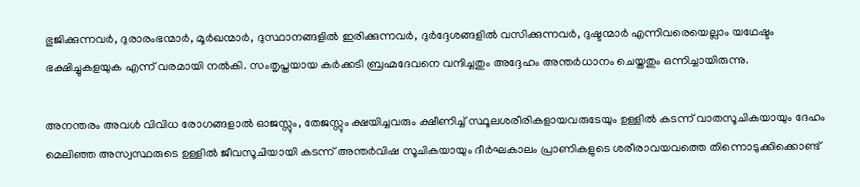ഭുജിക്കുന്നവര്‍, ദുരാരംഭന്മാര്‍, മൂര്‍ഖന്മാര്‍, ദുസ്ഥാനങ്ങളില്‍ ഇരിക്കുന്നവര്‍, ദുര്‍ദ്ദേശങ്ങളില്‍ വസിക്കുന്നവര്‍, ദുഷ്ടന്മാര്‍ എന്നിവരെയെല്ലാം യഥേഷ്ടം ഭക്ഷിച്ചുകളയുക എന്ന് വരമായി നല്‍കി. സംതൃപ്തയായ കര്‍ക്കടി ബ്രഹ്മദേവനെ വന്ദിച്ചതും അദ്ദേഹം അന്തര്‍ധാനം ചെയ്തതും ഒന്നിച്ചായിരുന്നു.

അനന്തരം അവള്‍ വിവിധ രോഗങ്ങളാല്‍ ഓജസ്സും, തേജസ്സും ക്ഷയിച്ചവരും ക്ഷീണിച്ച് സ്ഥൂലശരീരികളായവരുടേയും ഉള്ളില്‍ കടന്ന് വാതസൂചികയായും ദേഹം മെലിഞ്ഞ അസ്വസ്ഥരുടെ ഉള്ളില്‍ ജീവസൂചിയായി കടന്ന് അന്തര്‍വിഷ സൂചികയായും ദീര്‍ഘകാലം പ്രാണികളുടെ ശരീരാവയവത്തെ തിന്നൊടുക്കിക്കൊണ്ട്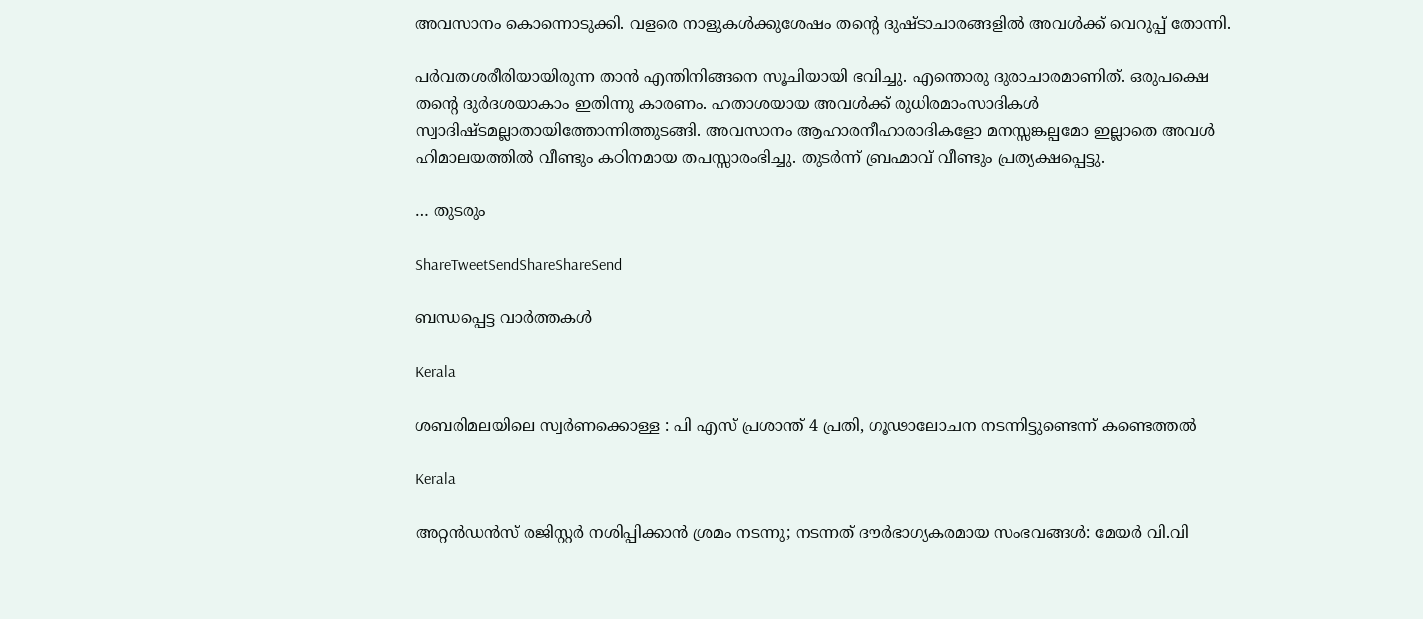അവസാനം കൊന്നൊടുക്കി. വളരെ നാളുകള്‍ക്കുശേഷം തന്റെ ദുഷ്ടാചാരങ്ങളില്‍ അവള്‍ക്ക് വെറുപ്പ് തോന്നി.

പര്‍വതശരീരിയായിരുന്ന താന്‍ എന്തിനിങ്ങനെ സൂചിയായി ഭവിച്ചു. എന്തൊരു ദുരാചാരമാണിത്. ഒരുപക്ഷെ തന്റെ ദുര്‍ദശയാകാം ഇതിന്നു കാരണം. ഹതാശയായ അവള്‍ക്ക് രുധിരമാംസാദികള്‍ സ്വാദിഷ്ടമല്ലാതായിത്തോന്നിത്തുടങ്ങി. അവസാനം ആഹാരനീഹാരാദികളോ മനസ്സങ്കല്പമോ ഇല്ലാതെ അവള്‍ ഹിമാലയത്തില്‍ വീണ്ടും കഠിനമായ തപസ്സാരംഭിച്ചു. തുടര്‍ന്ന് ബ്രഹ്മാവ് വീണ്ടും പ്രത്യക്ഷപ്പെട്ടു.

… തുടരും

ShareTweetSendShareShareSend

ബന്ധപ്പെട്ട വാര്‍ത്തകള്‍

Kerala

ശബരിമലയിലെ സ്വര്‍ണക്കൊള്ള : പി എസ് പ്രശാന്ത് 4 പ്രതി, ഗൂഢാലോചന നടന്നിട്ടുണ്ടെന്ന് കണ്ടെത്തല്‍

Kerala

അറ്റൻഡൻസ് രജിസ്റ്റർ നശിപ്പിക്കാൻ ശ്രമം നടന്നു; നടന്നത് ദൗർഭാഗ്യകരമായ സംഭവങ്ങൾ: മേയർ വി.വി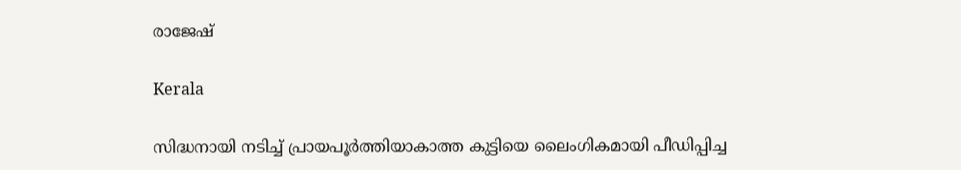രാജേഷ്

Kerala

സിദ്ധനായി നടിച്ച് പ്രായപൂർത്തിയാകാത്ത കുട്ടിയെ ലൈംഗികമായി പീഡിപ്പിച്ച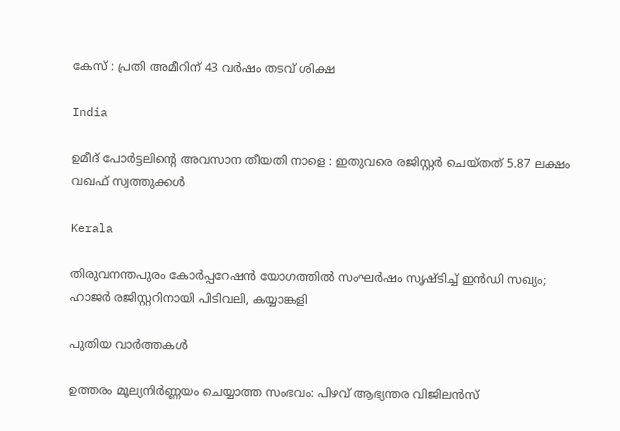കേസ് : പ്രതി അമീറിന് 43 വർഷം തടവ് ശിക്ഷ

India

ഉമീദ് പോർട്ടലിന്റെ അവസാന തീയതി നാളെ : ഇതുവരെ രജിസ്റ്റർ ചെയ്തത് 5.87 ലക്ഷം വഖഫ് സ്വത്തുക്കൾ

Kerala

തിരുവനന്തപുരം കോർപ്പറേഷൻ യോഗത്തിൽ സംഘർഷം സൃഷ്ടിച്ച് ഇൻഡി സഖ്യം; ഹാജര്‍ രജിസ്റ്ററിനായി പിടിവലി, കയ്യാങ്കളി

പുതിയ വാര്‍ത്തകള്‍

ഉത്തരം മൂല്യനിർണ്ണയം ചെയ്യാത്ത സംഭവം: പിഴവ് ആഭ്യന്തര വിജിലൻസ്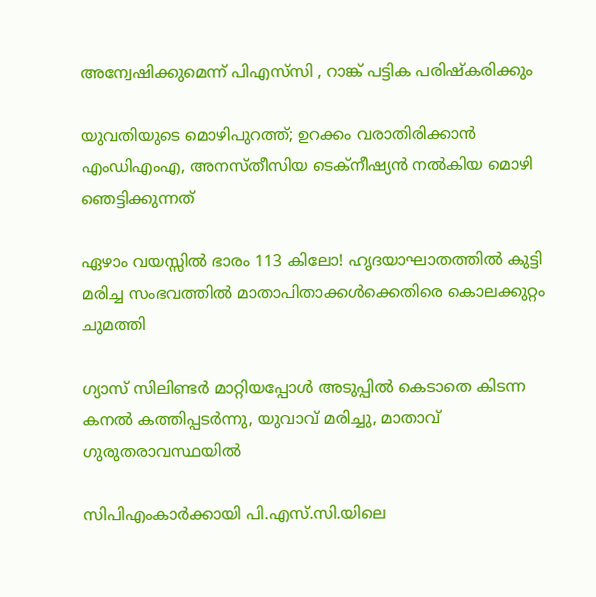അന്വേഷിക്കുമെന്ന് പിഎസ്‌സി , റാങ്ക് പട്ടിക പരിഷ്‌കരിക്കും

യുവതിയുടെ മൊഴിപുറത്ത്; ഉറക്കം വരാതിരിക്കാന്‍ എംഡിഎംഎ, അനസ്തീസിയ ടെക്നീഷ്യന്‍ നൽകിയ മൊഴി ഞെട്ടിക്കുന്നത്

ഏഴാം വയസ്സിൽ ഭാരം 113 കിലോ! ഹൃദയാഘാതത്തിൽ കുട്ടി മരിച്ച സംഭവത്തിൽ മാതാപിതാക്കൾക്കെതിരെ കൊലക്കുറ്റം ചുമത്തി

ഗ്യാസ് സിലിണ്ടർ മാറ്റിയപ്പോൾ അടുപ്പിൽ കെടാതെ കിടന്ന കനൽ കത്തിപ്പടർന്നു, യുവാവ് മരിച്ചു, മാതാവ് ഗുരുതരാവസ്ഥയിൽ

സിപിഎംകാർക്കായി പി.എസ്.സി.യിലെ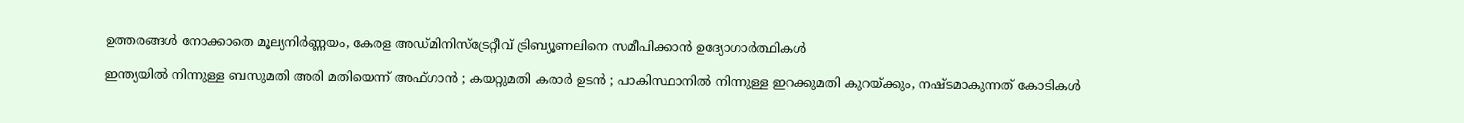ഉത്തരങ്ങൾ നോക്കാതെ മൂല്യനിര്‍ണ്ണയം, കേരള അഡ്മിനിസ്ട്രേറ്റീവ് ട്രിബ്യൂണലിനെ സമീപിക്കാൻ ഉദ്യോഗാർത്ഥികൾ

ഇന്ത്യയിൽ നിന്നുള്ള ബസുമതി അരി മതിയെന്ന് അഫ്ഗാൻ ; കയറ്റുമതി കരാർ ഉടൻ ; പാകിസ്ഥാനിൽ നിന്നുള്ള ഇറക്കുമതി കുറയ്‌ക്കും, നഷ്ടമാകുന്നത് കോടികൾ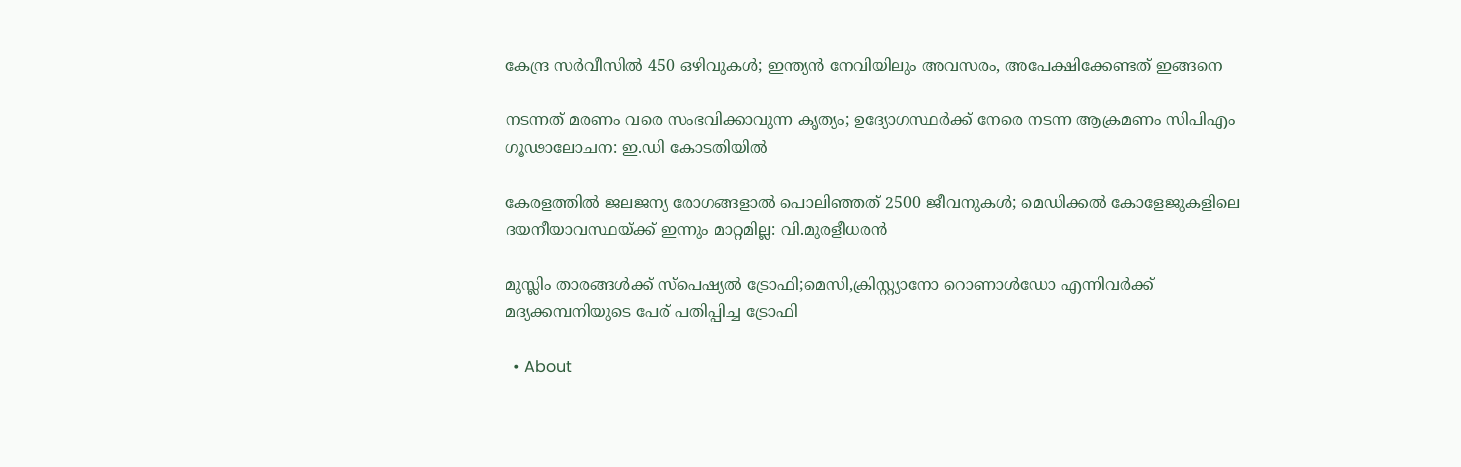കേന്ദ്ര സർവീസിൽ 450 ഒഴിവുകൾ; ഇന്ത്യൻ നേവിയിലും അവസരം, അപേക്ഷിക്കേണ്ടത് ഇങ്ങനെ

നടന്നത് മരണം വരെ സംഭവിക്കാവുന്ന കൃത്യം; ഉദ്യോഗസ്ഥർക്ക് നേരെ നടന്ന ആക്രമണം സിപിഎം ഗൂഢാലോചന: ഇ.ഡി കോടതിയിൽ

കേരളത്തിൽ ജലജന്യ രോഗങ്ങളാൽ പൊലിഞ്ഞത് 2500 ജീവനുകൾ; മെഡിക്കൽ കോളേജുകളിലെ ദയനീയാവസ്ഥയ്‌ക്ക് ഇന്നും മാറ്റമില്ല: വി.മുരളീധരൻ

മുസ്ലിം താരങ്ങൾക്ക് സ്പെഷ്യൽ ട്രോഫി;മെസി,ക്രിസ്റ്റ്യാനോ റൊണാൾഡോ എന്നിവർക്ക് മദ്യക്കമ്പനിയുടെ പേര് പതിപ്പിച്ച ട്രോഫി

  • About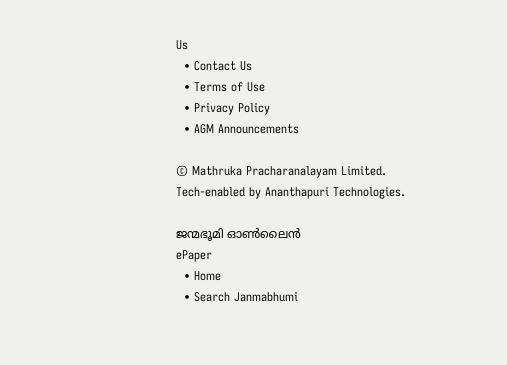Us
  • Contact Us
  • Terms of Use
  • Privacy Policy
  • AGM Announcements

© Mathruka Pracharanalayam Limited.
Tech-enabled by Ananthapuri Technologies.

ജന്മഭൂമി ഓണ്‍ലൈന്‍
ePaper
  • Home
  • Search Janmabhumi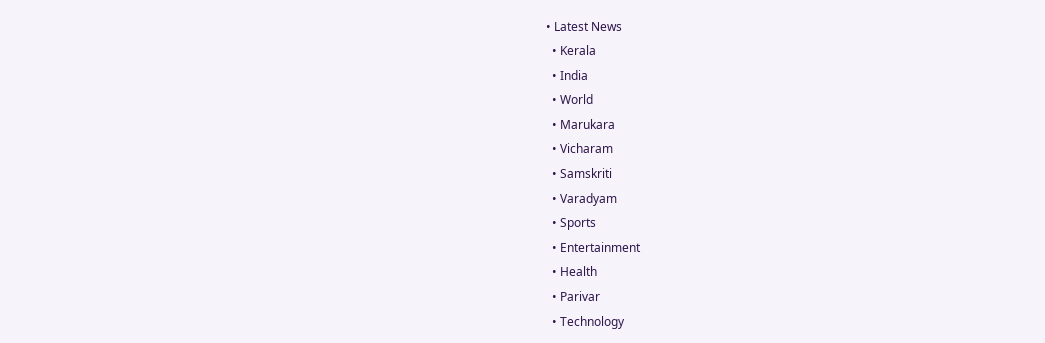• Latest News
  • Kerala
  • India
  • World
  • Marukara
  • Vicharam
  • Samskriti
  • Varadyam
  • Sports
  • Entertainment
  • Health
  • Parivar
  • Technology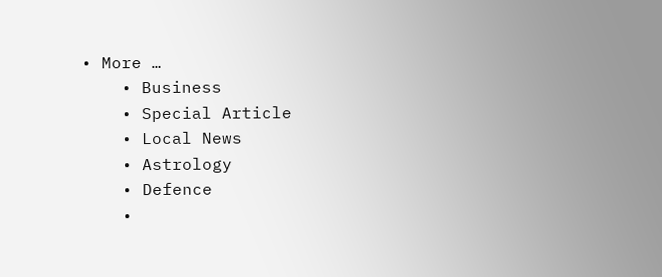• More …
    • Business
    • Special Article
    • Local News
    • Astrology
    • Defence
    •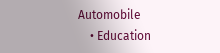Automobile
    • Education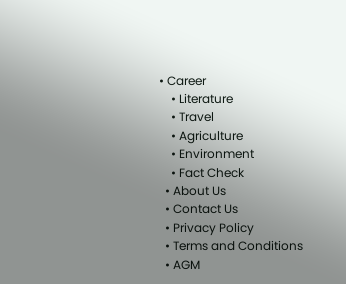• Career
    • Literature
    • Travel
    • Agriculture
    • Environment
    • Fact Check
  • About Us
  • Contact Us
  • Privacy Policy
  • Terms and Conditions
  • AGM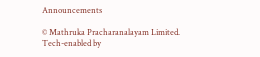Announcements

© Mathruka Pracharanalayam Limited.
Tech-enabled by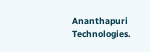Ananthapuri Technologies.